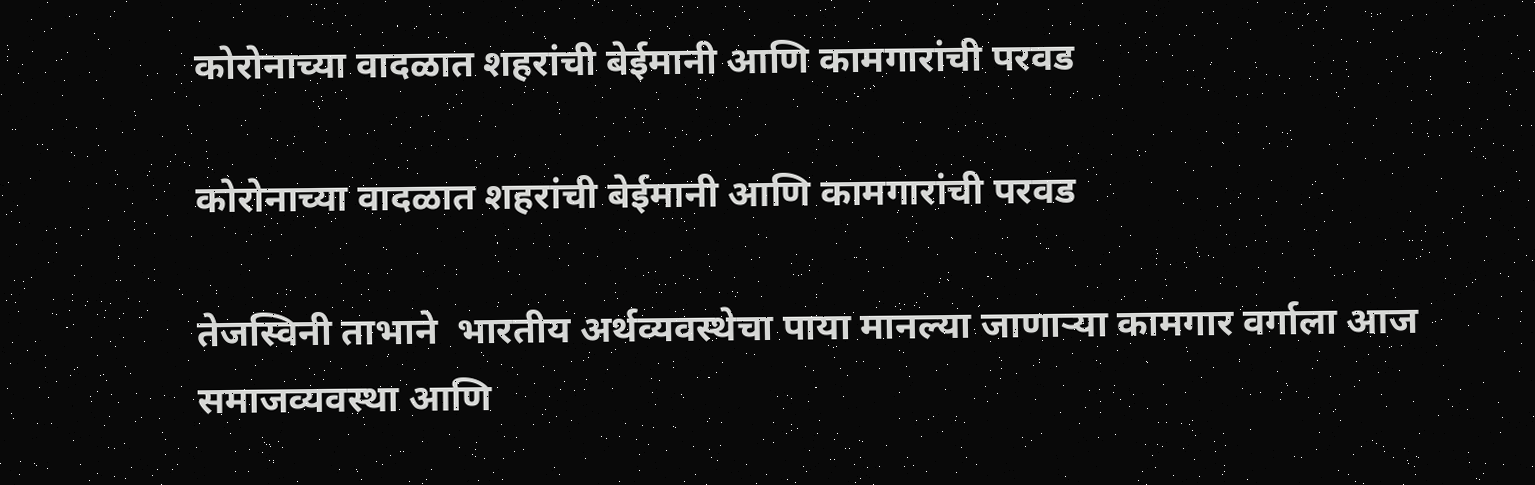कोरोनाच्या वादळात शहरांची बेईमानी आणि कामगारांची परवड

कोरोनाच्या वादळात शहरांची बेईमानी आणि कामगारांची परवड

तेजस्विनी ताभाने  भारतीय अर्थव्यवस्थेचा पाया मानल्या जाणाऱ्या कामगार वर्गाला आज समाजव्यवस्था आणि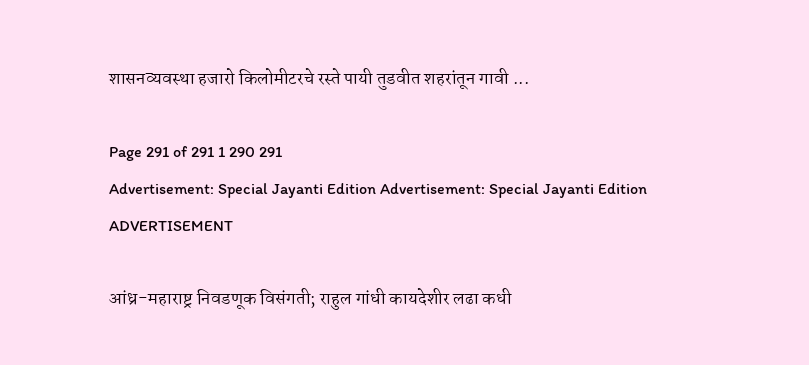शासनव्यवस्था हजारो किलोमीटरचे रस्ते पायी तुडवीत शहरांतून गावी ...

Page 291 of 291 1 290 291
Advertisement: Special Jayanti Edition Advertisement: Special Jayanti Edition
ADVERTISEMENT

आंध्र-महाराष्ट्र निवडणूक विसंगती; राहुल गांधी कायदेशीर लढा कधी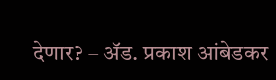देणार? – ॲड. प्रकाश आंबेडकर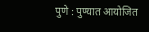पुणे : पुण्यात आयोजित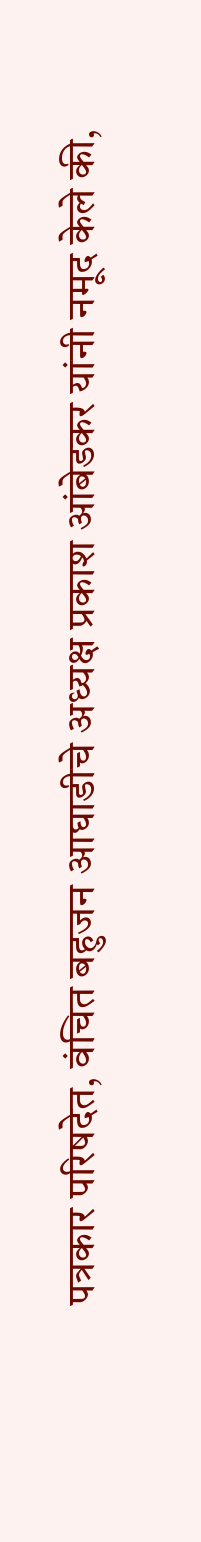पत्रकार परिषदेत, वंचित बहुजन आघाडीचे अध्यक्ष प्रकाश आंबेडकर यांनी नमूद केले की,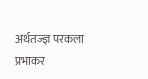अर्थतज्ज्ञ परकला प्रभाकर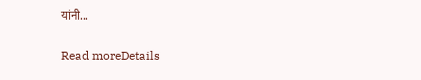यांनी...

Read moreDetails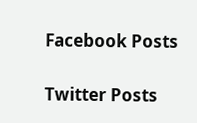Facebook Posts

Twitter Posts